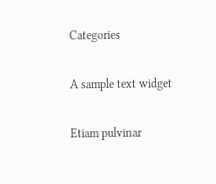Categories

A sample text widget

Etiam pulvinar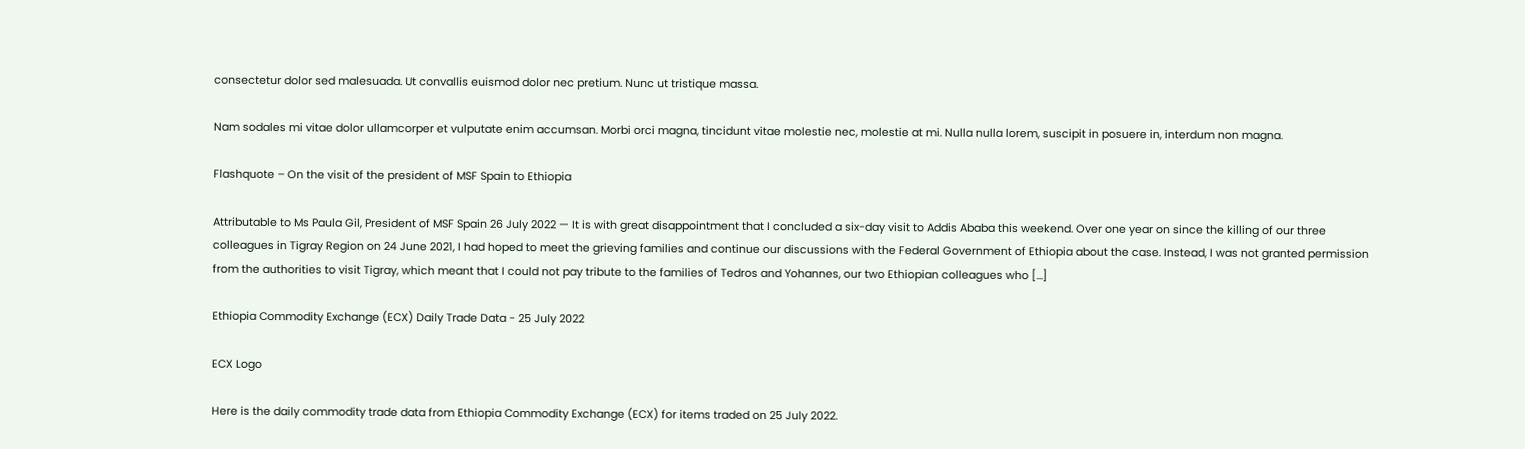consectetur dolor sed malesuada. Ut convallis euismod dolor nec pretium. Nunc ut tristique massa.

Nam sodales mi vitae dolor ullamcorper et vulputate enim accumsan. Morbi orci magna, tincidunt vitae molestie nec, molestie at mi. Nulla nulla lorem, suscipit in posuere in, interdum non magna.

Flashquote – On the visit of the president of MSF Spain to Ethiopia

Attributable to Ms Paula Gil, President of MSF Spain 26 July 2022 — It is with great disappointment that I concluded a six-day visit to Addis Ababa this weekend. Over one year on since the killing of our three colleagues in Tigray Region on 24 June 2021, I had hoped to meet the grieving families and continue our discussions with the Federal Government of Ethiopia about the case. Instead, I was not granted permission from the authorities to visit Tigray, which meant that I could not pay tribute to the families of Tedros and Yohannes, our two Ethiopian colleagues who […]

Ethiopia Commodity Exchange (ECX) Daily Trade Data - 25 July 2022

ECX Logo

Here is the daily commodity trade data from Ethiopia Commodity Exchange (ECX) for items traded on 25 July 2022.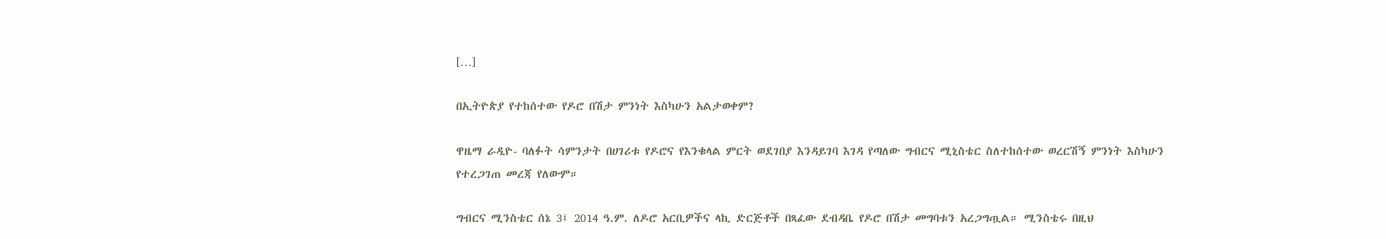[…]

በኢትዮጵያ የተከሰተው የዶሮ በሽታ ምንነት እስካሁን አልታወቀም?

ዋዜማ ራዲዮ- ባለፉት ሳምንታት በሀገሪቱ የዶሮና የእንቁላል ምርት ወደገበያ እንዳይገባ እገዳ የጣለው ግብርና ሚኒስቴር ስለተከሰተው ወረርሽኝ ምንነት እስካሁን የተረጋገጠ መረጃ የለውም።

ግብርና ሚንስቴር ሰኔ 3፤ 2014 ዓ.ም. ለዶሮ አርቢዎችና ላኪ ድርጅቶች በጻፈው ደብዳቤ የዶሮ በሽታ መግባቱን አረጋግጧል። ሚንስቴሩ በዚህ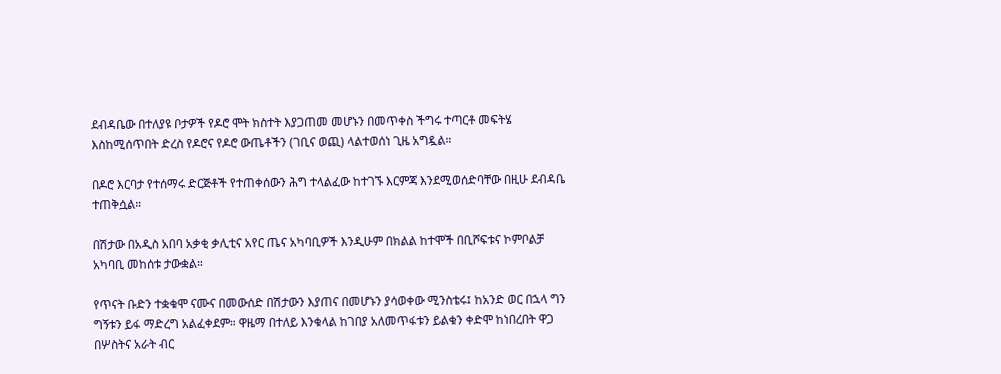ደብዳቤው በተለያዩ ቦታዎች የዶሮ ሞት ክስተት እያጋጠመ መሆኑን በመጥቀስ ችግሩ ተጣርቶ መፍትሄ እስከሚሰጥበት ድረስ የዶሮና የዶሮ ውጤቶችን (ገቢና ወጪ) ላልተወሰነ ጊዜ አግዷል።

በዶሮ እርባታ የተሰማሩ ድርጅቶች የተጠቀሰውን ሕግ ተላልፈው ከተገኙ እርምጃ እንደሚወሰድባቸው በዚሁ ደብዳቤ ተጠቅሷል።

በሽታው በአዲስ አበባ አቃቂ ቃሊቲና አየር ጤና አካባቢዎች እንዲሁም በክልል ከተሞች በቢሾፍቱና ኮምቦልቻ አካባቢ መከሰቱ ታውቋል።

የጥናት ቡድን ተቋቁሞ ናሙና በመውሰድ በሽታውን እያጠና በመሆኑን ያሳወቀው ሚንስቴሩ፤ ከአንድ ወር በኋላ ግን ግኝቱን ይፋ ማድረግ አልፈቀደም። ዋዜማ በተለይ እንቁላል ከገበያ አለመጥፋቱን ይልቁን ቀድሞ ከነበረበት ዋጋ በሦስትና አራት ብር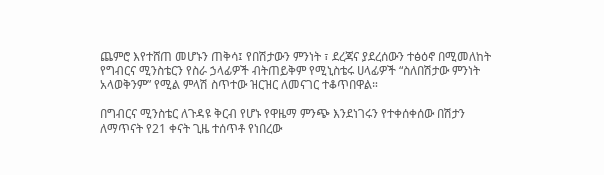ጨምሮ እየተሸጠ መሆኑን ጠቅሳ፤ የበሽታውን ምንነት ፣ ደረጃና ያደረሰውን ተፅዕኖ በሚመለከት የግብርና ሚንስቴርን የስራ ኃላፊዎች ብትጠይቅም የሚኒስቴሩ ሀላፊዎች “ስለበሽታው ምንነት አላወቅንም” የሚል ምላሽ ስጥተው ዝርዝር ለመናገር ተቆጥበዋል።

በግብርና ሚንስቴር ለጉዳዩ ቅርብ የሆኑ የዋዜማ ምንጭ እንደነገሩን የተቀሰቀሰው በሽታን ለማጥናት የ21 ቀናት ጊዜ ተሰጥቶ የነበረው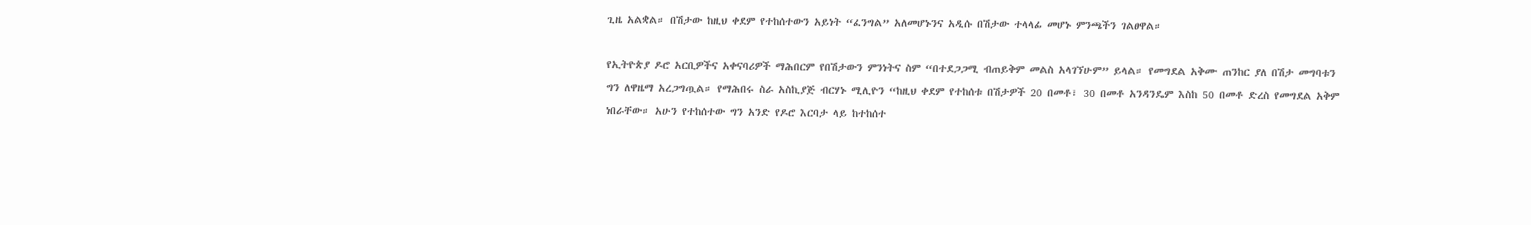ጊዜ አልቋል። በሽታው ከዚህ ቀደም የተከሰተውን አይነት “ፈንግል” አለመሆኑንና አዲሱ በሽታው ተላላፊ መሆኑ ምንጫችን ገልፀዋል።

የኢትዮጵያ ዶሮ አርቢዎችና አቀናባሪዎች ማሕበርም የበሽታውን ምንነትና ስም “በተደጋጋሚ ብጠይቅም መልስ አላገኘሁም” ይላል። የመግደል አቅሙ ጠንከር ያለ በሽታ መግባቱን ግን ለዋዜማ አረጋግጧል። የማሕበሩ ስራ አስኪያጅ ብርሃኑ ሚሊዮን “ከዚህ ቀደም የተከሰቱ በሽታዎች 20 በመቶ፣ 30 በመቶ አንዳንዴም እስከ 50 በመቶ ድረስ የመግደል አቅም ነበራቸው። አሁን የተከሰተው ግን አንድ የዶሮ እርባታ ላይ ከተከሰተ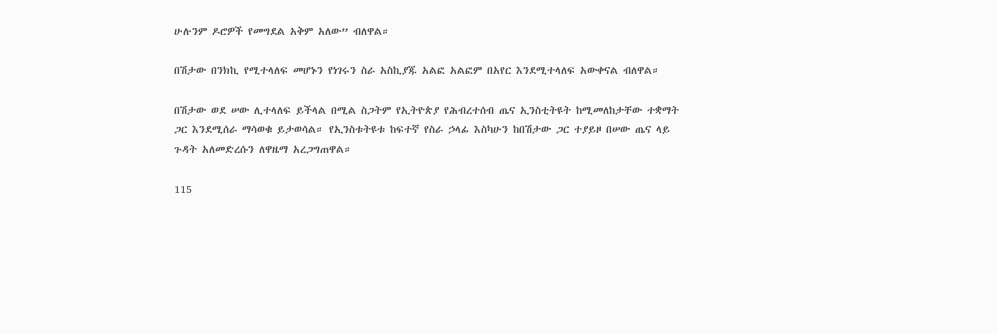ሁሉንም ዶሮዎች የመግደል አቅም አለው” ብለዋል።

በሽታው በንክኪ የሚተላለፍ መሆኑን የነገሩን ስራ አስኪያጁ አልፎ አልፎም በአየር እንደሚተላለፍ አውቀናል ብለዋል።

በሽታው ወደ ሠው ሊተላለፍ ይችላል በሚል ስጋትም የኢትዮጵያ የሕብረተሰብ ጤና ኢንስቲትዩት ከሚመለከታቸው ተቋማት ጋር እንደሚሰራ ማሳወቁ ይታወሳል። የኢንስቱትዩቱ ከፍተኛ የስራ ኃላፊ እስካሁን ከበሽታው ጋር ተያይዞ በሠው ጤና ላይ ጉዳት አለመድረሱን ለዋዜማ አረጋግጠዋል።

115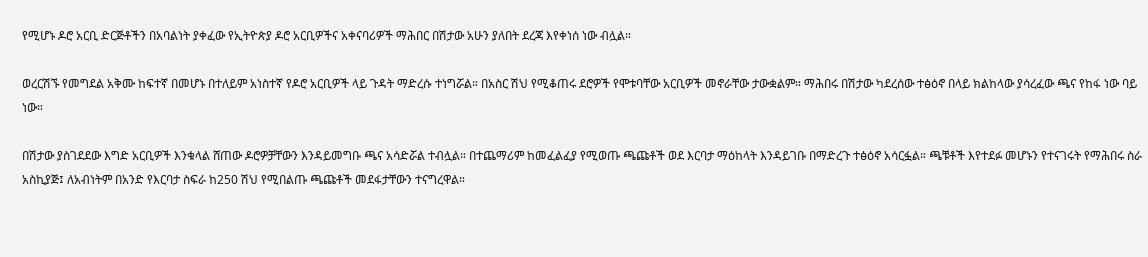የሚሆኑ ዶሮ አርቢ ድርጅቶችን በአባልነት ያቀፈው የኢትዮጵያ ዶሮ አርቢዎችና አቀናባሪዎች ማሕበር በሽታው አሁን ያለበት ደረጃ እየቀነሰ ነው ብሏል።

ወረርሽኙ የመግደል አቅሙ ከፍተኛ በመሆኑ በተለይም አነስተኛ የዶሮ አርቢዎች ላይ ጉዳት ማድረሱ ተነግሯል። በአስር ሽህ የሚቆጠሩ ደሮዎች የሞቱባቸው አርቢዎች መኖራቸው ታውቋልም። ማሕበሩ በሽታው ካደረሰው ተፅዕኖ በላይ ክልከላው ያሳረፈው ጫና የከፋ ነው ባይ ነው።

በሽታው ያስገደደው እግድ አርቢዎች እንቁላል ሸጠው ዶሮዎቻቸውን እንዳይመግቡ ጫና አሳድሯል ተብሏል። በተጨማሪም ከመፈልፈያ የሚወጡ ጫጩቶች ወደ እርባታ ማዕከላት እንዳይገቡ በማድረጉ ተፅዕኖ አሳርፏል። ጫቹቶች እየተደፉ መሆኑን የተናገሩት የማሕበሩ ስራ አስኪያጅ፤ ለአብነትም በአንድ የእርባታ ስፍራ ከ250 ሽህ የሚበልጡ ጫጩቶች መደፋታቸውን ተናግረዋል።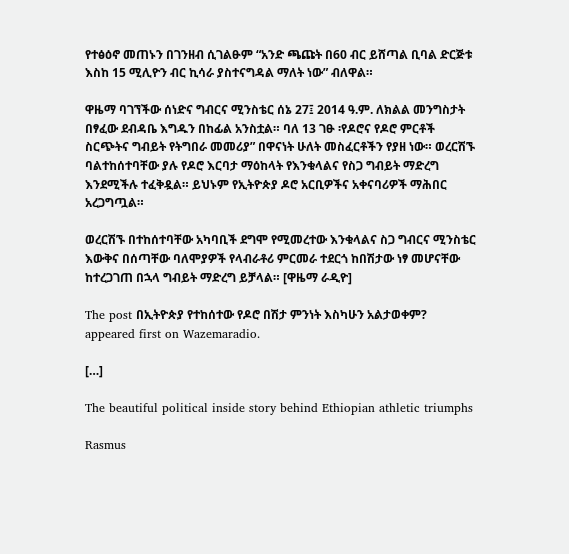የተፅዕኖ መጠኑን በገንዘብ ሲገልፁም “አንድ ጫጩት በ60 ብር ይሸጣል ቢባል ድርጅቱ እስከ 15 ሚሊዮን ብር ኪሳራ ያስተናግዳል ማለት ነው” ብለዋል።

ዋዜማ ባገኘችው ሰነድና ግብርና ሚንስቴር ሰኔ 27፤ 2014 ዓ.ም. ለክልል መንግስታት በፃፈው ደብዳቤ እግዱን በከፊል አንስቷል። ባለ 13 ገፁ ፡የዶሮና የዶሮ ምርቶች ስርጭትና ግብይት የትግበራ መመሪያ” በዋናነት ሁለት መስፈርቶችን የያዘ ነው። ወረርሽኙ ባልተከሰተባቸው ያሉ የዶሮ እርባታ ማዕከላት የእንቁላልና የስጋ ግብይት ማድረግ እንደሚችሉ ተፈቅዷል። ይህኑም የኢትዮጵያ ዶሮ አርቢዎችና አቀናባሪዎች ማሕበር አረጋግጧል።

ወረርሽኙ በተከሰተባቸው አካባቢች ደግሞ የሚመረተው እንቁላልና ስጋ ግብርና ሚንስቴር እውቅና በሰጣቸው ባለሞያዎች የላብራቶሪ ምርመራ ተደርጎ ከበሽታው ነፃ መሆናቸው ከተረጋገጠ በኋላ ግብይት ማድረግ ይቻላል። [ዋዜማ ራዲዮ]

The post በኢትዮጵያ የተከሰተው የዶሮ በሽታ ምንነት እስካሁን አልታወቀም? appeared first on Wazemaradio.

[…]

The beautiful political inside story behind Ethiopian athletic triumphs

Rasmus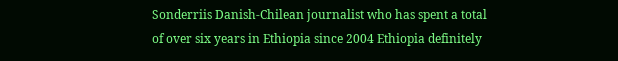Sonderriis Danish-Chilean journalist who has spent a total of over six years in Ethiopia since 2004 Ethiopia definitely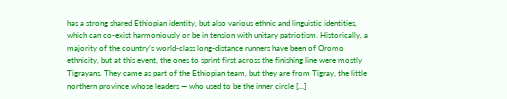has a strong shared Ethiopian identity, but also various ethnic and linguistic identities, which can co-exist harmoniously or be in tension with unitary patriotism. Historically, a majority of the country’s world-class long-distance runners have been of Oromo ethnicity, but at this event, the ones to sprint first across the finishing line were mostly Tigrayans. They came as part of the Ethiopian team, but they are from Tigray, the little northern province whose leaders — who used to be the inner circle […]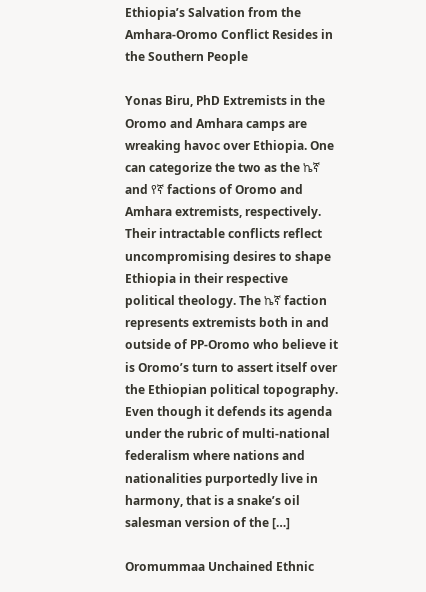Ethiopia’s Salvation from the Amhara-Oromo Conflict Resides in the Southern People

Yonas Biru, PhD Extremists in the Oromo and Amhara camps are wreaking havoc over Ethiopia. One can categorize the two as the ኬኛ and የኛ factions of Oromo and Amhara extremists, respectively. Their intractable conflicts reflect uncompromising desires to shape Ethiopia in their respective political theology. The ኬኛ faction represents extremists both in and outside of PP-Oromo who believe it is Oromo’s turn to assert itself over the Ethiopian political topography. Even though it defends its agenda under the rubric of multi-national federalism where nations and nationalities purportedly live in harmony, that is a snake’s oil salesman version of the […]

Oromummaa Unchained Ethnic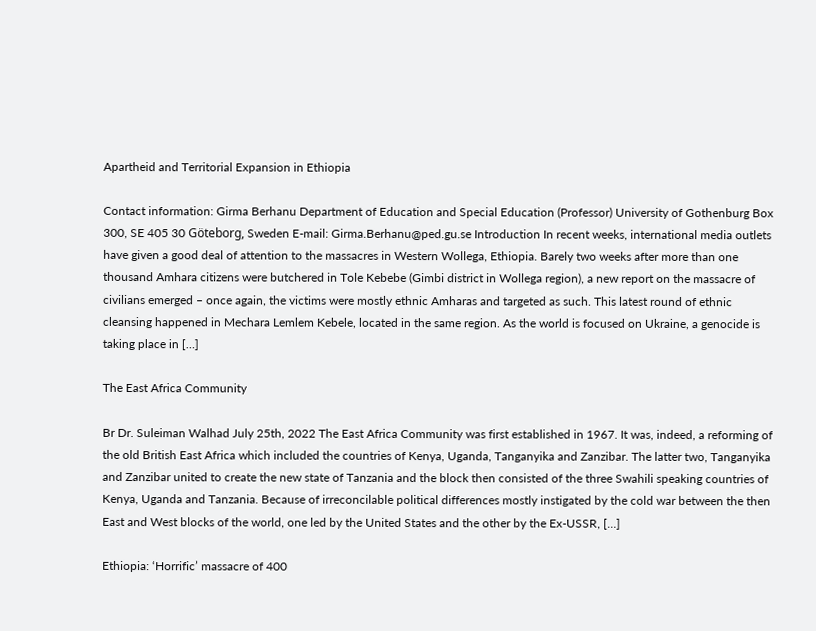Apartheid and Territorial Expansion in Ethiopia

Contact information: Girma Berhanu Department of Education and Special Education (Professor) University of Gothenburg Box 300, SE 405 30 Göteborg, Sweden E-mail: Girma.Berhanu@ped.gu.se Introduction In recent weeks, international media outlets have given a good deal of attention to the massacres in Western Wollega, Ethiopia. Barely two weeks after more than one thousand Amhara citizens were butchered in Tole Kebebe (Gimbi district in Wollega region), a new report on the massacre of civilians emerged – once again, the victims were mostly ethnic Amharas and targeted as such. This latest round of ethnic cleansing happened in Mechara Lemlem Kebele, located in the same region. As the world is focused on Ukraine, a genocide is taking place in […]

The East Africa Community

Br Dr. Suleiman Walhad July 25th, 2022 The East Africa Community was first established in 1967. It was, indeed, a reforming of the old British East Africa which included the countries of Kenya, Uganda, Tanganyika and Zanzibar. The latter two, Tanganyika and Zanzibar united to create the new state of Tanzania and the block then consisted of the three Swahili speaking countries of Kenya, Uganda and Tanzania. Because of irreconcilable political differences mostly instigated by the cold war between the then East and West blocks of the world, one led by the United States and the other by the Ex-USSR, […]

Ethiopia: ‘Horrific’ massacre of 400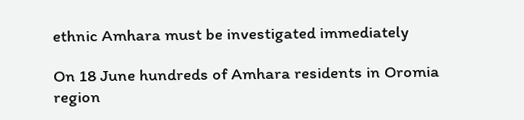ethnic Amhara must be investigated immediately

On 18 June hundreds of Amhara residents in Oromia region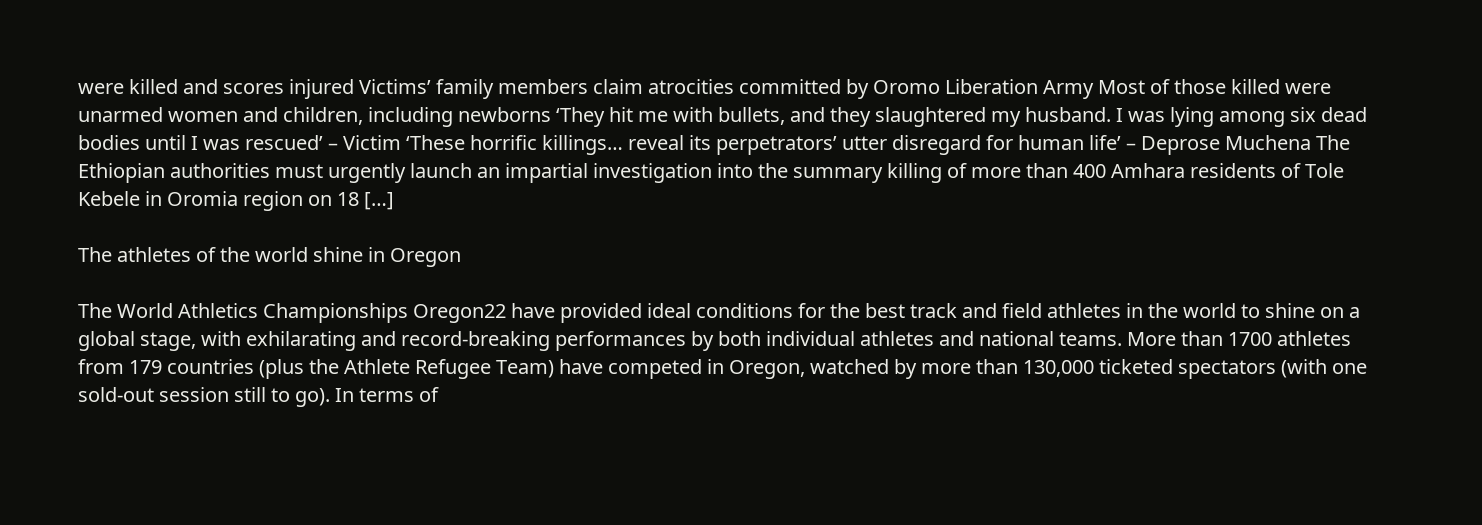were killed and scores injured Victims’ family members claim atrocities committed by Oromo Liberation Army Most of those killed were unarmed women and children, including newborns ‘They hit me with bullets, and they slaughtered my husband. I was lying among six dead bodies until I was rescued’ – Victim ‘These horrific killings… reveal its perpetrators’ utter disregard for human life’ – Deprose Muchena The Ethiopian authorities must urgently launch an impartial investigation into the summary killing of more than 400 Amhara residents of Tole Kebele in Oromia region on 18 […]

The athletes of the world shine in Oregon

The World Athletics Championships Oregon22 have provided ideal conditions for the best track and field athletes in the world to shine on a global stage, with exhilarating and record-breaking performances by both individual athletes and national teams. More than 1700 athletes from 179 countries (plus the Athlete Refugee Team) have competed in Oregon, watched by more than 130,000 ticketed spectators (with one sold-out session still to go). In terms of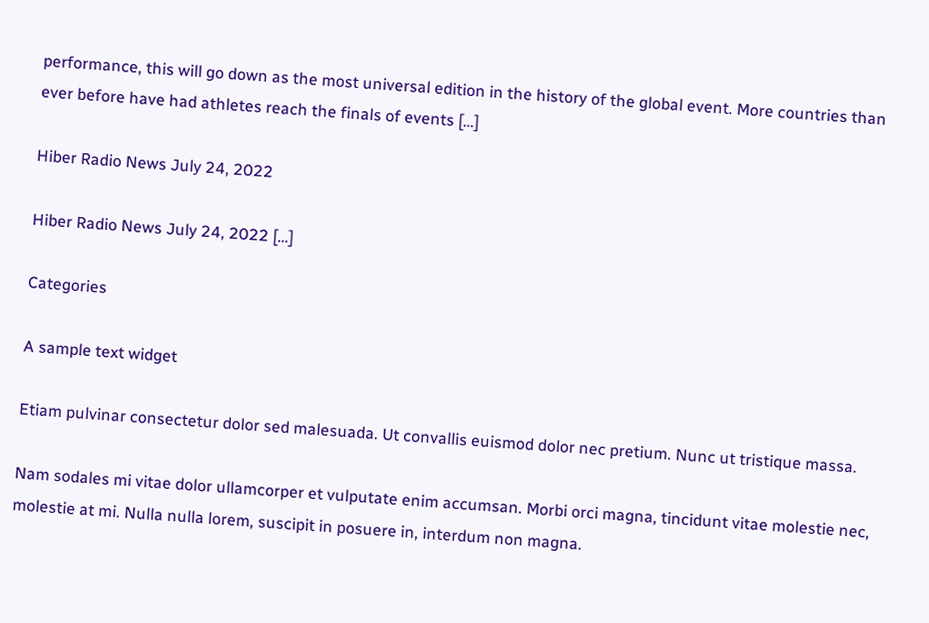performance, this will go down as the most universal edition in the history of the global event. More countries than ever before have had athletes reach the finals of events […]

Hiber Radio News July 24, 2022

Hiber Radio News July 24, 2022 […]

Categories

A sample text widget

Etiam pulvinar consectetur dolor sed malesuada. Ut convallis euismod dolor nec pretium. Nunc ut tristique massa.

Nam sodales mi vitae dolor ullamcorper et vulputate enim accumsan. Morbi orci magna, tincidunt vitae molestie nec, molestie at mi. Nulla nulla lorem, suscipit in posuere in, interdum non magna.